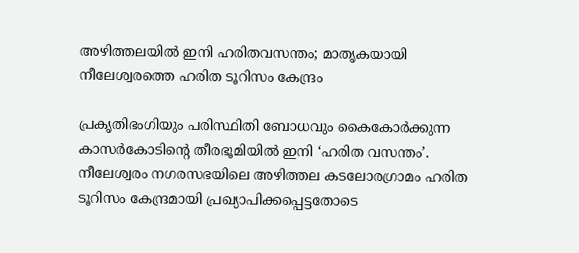അഴിത്തലയില്‍ ഇനി ഹരിതവസന്തം; മാതൃകയായി നീലേശ്വരത്തെ ഹരിത ടൂറിസം കേന്ദ്രം

പ്രകൃതിഭംഗിയും പരിസ്ഥിതി ബോധവും കൈകോര്‍ക്കുന്ന കാസര്‍കോടിന്റെ തീരഭൂമിയില്‍ ഇനി ‘ഹരിത വസന്തം’. നീലേശ്വരം നഗരസഭയിലെ അഴിത്തല കടലോരഗ്രാമം ഹരിത ടൂറിസം കേന്ദ്രമായി പ്രഖ്യാപിക്കപ്പെട്ടതോടെ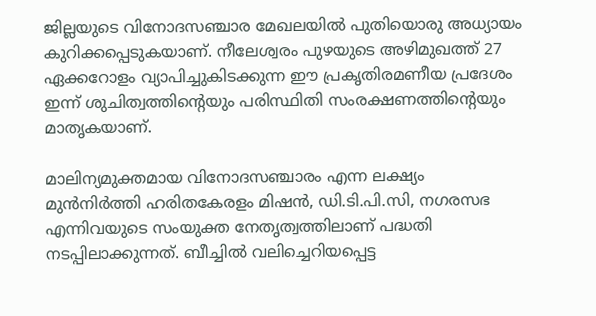ജില്ലയുടെ വിനോദസഞ്ചാര മേഖലയില്‍ പുതിയൊരു അധ്യായം കുറിക്കപ്പെടുകയാണ്. നീലേശ്വരം പുഴയുടെ അഴിമുഖത്ത് 27 ഏക്കറോളം വ്യാപിച്ചുകിടക്കുന്ന ഈ പ്രകൃതിരമണീയ പ്രദേശം ഇന്ന് ശുചിത്വത്തിന്റെയും പരിസ്ഥിതി സംരക്ഷണത്തിന്റെയും മാതൃകയാണ്.

മാലിന്യമുക്തമായ വിനോദസഞ്ചാരം എന്ന ലക്ഷ്യം മുന്‍നിര്‍ത്തി ഹരിതകേരളം മിഷന്‍, ഡി.ടി.പി.സി, നഗരസഭ എന്നിവയുടെ സംയുക്ത നേതൃത്വത്തിലാണ് പദ്ധതി നടപ്പിലാക്കുന്നത്. ബീച്ചില്‍ വലിച്ചെറിയപ്പെട്ട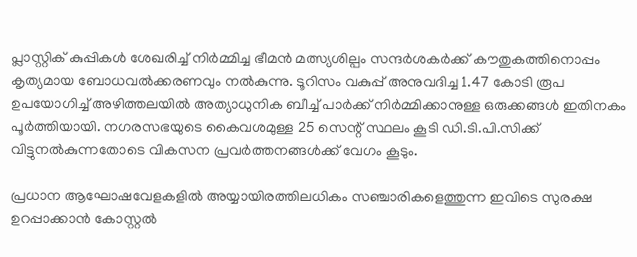പ്ലാസ്റ്റിക് കുപ്പികള്‍ ശേഖരിച്ച് നിര്‍മ്മിച്ച ഭീമന്‍ മത്സ്യശില്പം സന്ദര്‍ശകര്‍ക്ക് കൗതുകത്തിനൊപ്പം കൃത്യമായ ബോധവല്‍ക്കരണവും നല്‍കുന്നു. ടൂറിസം വകുപ്പ് അനുവദിച്ച 1.47 കോടി രൂപ ഉപയോഗിച്ച് അഴിത്തലയില്‍ അത്യാധുനിക ബീച്ച് പാര്‍ക്ക് നിര്‍മ്മിക്കാനുള്ള ഒരുക്കങ്ങള്‍ ഇതിനകം പൂര്‍ത്തിയായി. നഗരസഭയുടെ കൈവശമുള്ള 25 സെന്റ് സ്ഥലം കൂടി ഡി.ടി.പി.സിക്ക് വിട്ടുനല്‍കുന്നതോടെ വികസന പ്രവര്‍ത്തനങ്ങള്‍ക്ക് വേഗം കൂടും.

പ്രധാന ആഘോഷവേളകളില്‍ അയ്യായിരത്തിലധികം സഞ്ചാരികളെത്തുന്ന ഇവിടെ സുരക്ഷ ഉറപ്പാക്കാന്‍ കോസ്റ്റല്‍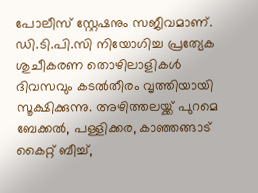പോലീസ് സ്റ്റേഷനും സജീവമാണ്. ഡി.ടി.പി.സി നിയോഗിച്ച പ്രത്യേക ശുചീകരണ തൊഴിലാളികള്‍ ദിവസവും കടല്‍തീരം വൃത്തിയായി സൂക്ഷിക്കുന്നു. അഴിത്തലയ്ക്ക് പുറമെ ബേക്കല്‍, പള്ളിക്കര, കാഞ്ഞങ്ങാട് കൈറ്റ് ബീച്ച്,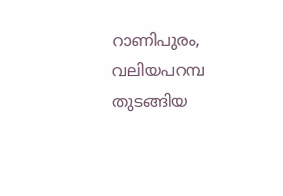റാണിപുരം, വലിയപറമ്പ തുടങ്ങിയ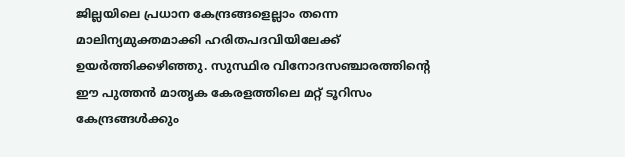ജില്ലയിലെ പ്രധാന കേന്ദ്രങ്ങളെല്ലാം തന്നെ മാലിന്യമുക്തമാക്കി ഹരിതപദവിയിലേക്ക് ഉയര്‍ത്തിക്കഴിഞ്ഞു. സുസ്ഥിര വിനോദസഞ്ചാരത്തിന്റെ ഈ പുത്തന്‍ മാതൃക കേരളത്തിലെ മറ്റ് ടൂറിസം കേന്ദ്രങ്ങള്‍ക്കും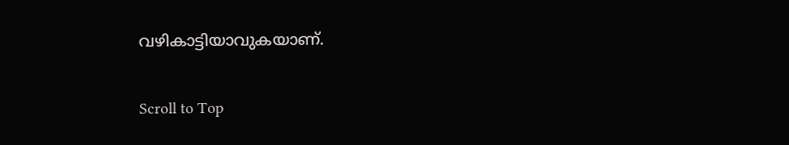വഴികാട്ടിയാവുകയാണ്.

Scroll to Top